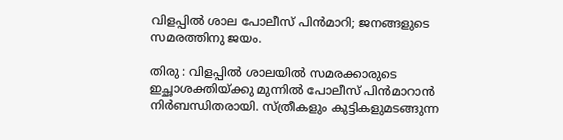വിളപ്പില്‍ ശാല പോലീസ് പിന്‍മാറി; ജനങ്ങളുടെ സമരത്തിനു ജയം.

തിരു : വിളപ്പില്‍ ശാലയില്‍ സമരക്കാരുടെ ഇച്ഛാശക്തിയ്ക്കു മുന്നില്‍ പോലീസ് പിന്‍മാറാന്‍ നിര്‍ബന്ധിതരായി. സ്ത്രീകളും കുട്ടികളുമടങ്ങുന്ന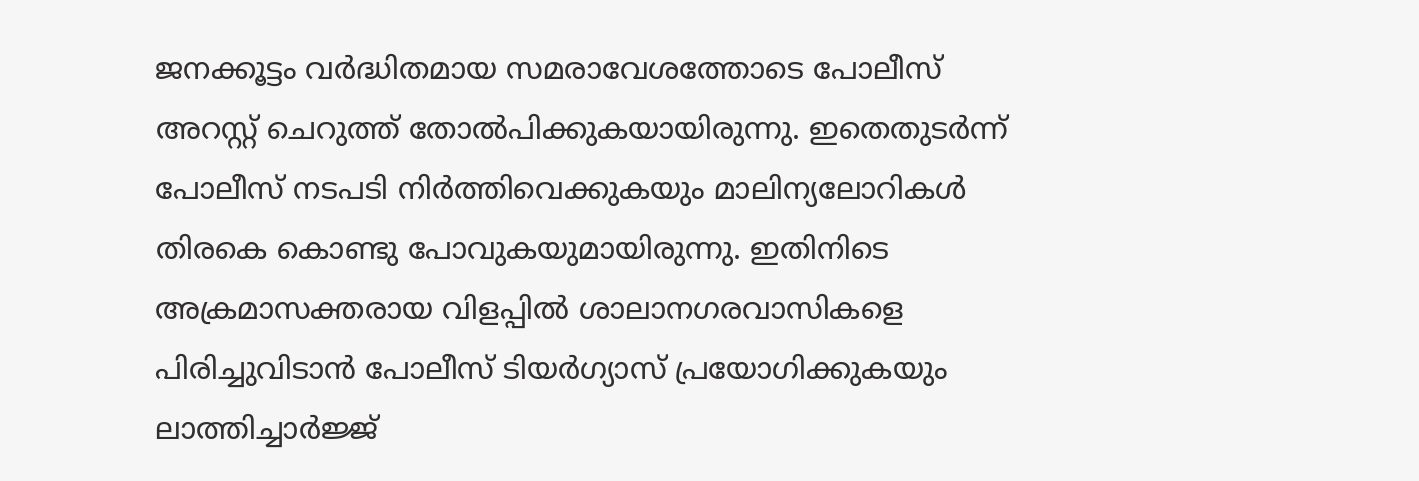ജനക്കൂട്ടം വര്‍ദ്ധിതമായ സമരാവേശത്തോടെ പോലീസ് അറസ്റ്റ് ചെറുത്ത് തോല്‍പിക്കുകയായിരുന്നു. ഇതെതുടര്‍ന്ന് പോലീസ് നടപടി നിര്‍ത്തിവെക്കുകയും മാലിന്യലോറികള്‍ തിരകെ കൊണ്ടു പോവുകയുമായിരുന്നു. ഇതിനിടെ അക്രമാസക്തരായ വിളപ്പില്‍ ശാലാനഗരവാസികളെ പിരിച്ചുവിടാന്‍ പോലീസ് ടിയര്‍ഗ്യാസ് പ്രയോഗിക്കുകയും ലാത്തിച്ചാര്‍ജ്ജ്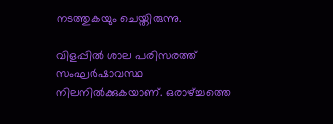നടത്തുകയും ചെയ്തിരുന്നു.

വിളപ്പില്‍ ശാല പരിസരത്ത് സംഘര്‍ഷാവസ്ഥ നിലനില്‍ക്കുകയാണ്. ഒരാഴ്ച്ചത്തെ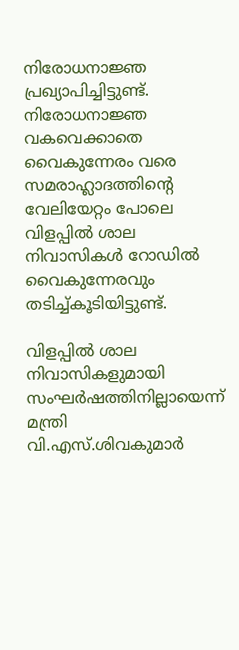നിരോധനാജ്ഞ പ്രഖ്യാപിച്ചിട്ടുണ്ട്. നിരോധനാജ്ഞ വകവെക്കാതെ വൈകുന്നേരം വരെ സമരാഹ്ലാദത്തിന്റെ വേലിയേറ്റം പോലെ വിളപ്പില്‍ ശാല നിവാസികള്‍ റോഡില്‍ വൈകുന്നേരവും തടിച്ച്കൂടിയിട്ടുണ്ട്.

വിളപ്പില്‍ ശാല നിവാസികളുമായി സംഘര്‍ഷത്തിനില്ലായെന്ന് മന്ത്രി വി.എസ്.ശിവകുമാര്‍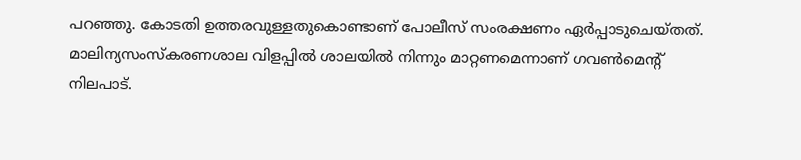പറഞ്ഞു. കോടതി ഉത്തരവുള്ളതുകൊണ്ടാണ് പോലീസ് സംരക്ഷണം ഏര്‍പ്പാടുചെയ്തത്. മാലിന്യസംസ്‌കരണശാല വിളപ്പില്‍ ശാലയില്‍ നിന്നും മാറ്റണമെന്നാണ് ഗവണ്‍മെന്റ് നിലപാട്.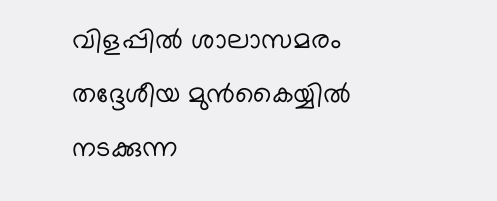വിളപ്പില്‍ ശാലാസമരം തദ്ദേശീയ മുന്‍കൈയ്യില്‍ നടക്കുന്ന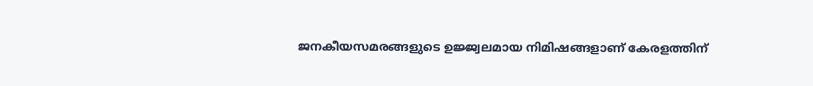ജനകീയസമരങ്ങളുടെ ഉജ്ജ്വലമായ നിമിഷങ്ങളാണ് കേരളത്തിന്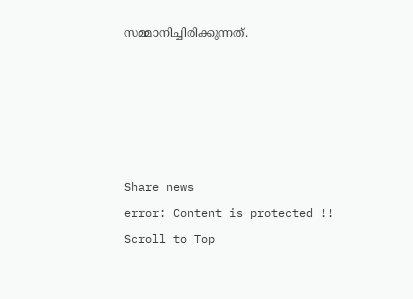സമ്മാനിച്ചിരിക്കുന്നത്.





Share news
error: Content is protected !!
Scroll to Top